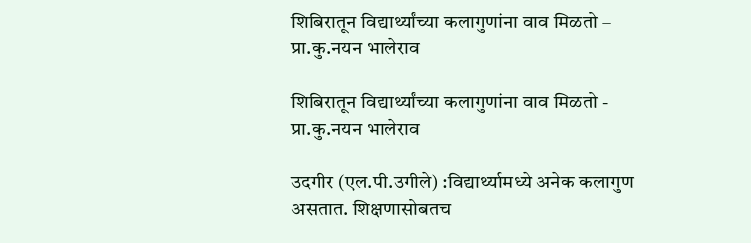शिबिरातून विद्यार्थ्यांच्या कलागुणांना वाव मिळतो – प्रा.कु.नयन भालेराव

शिबिरातून विद्यार्थ्यांच्या कलागुणांना वाव मिळतो - प्रा.कु.नयन भालेराव

उदगीर (एल.पी.उगीले) :विद्यार्थ्यामध्ये अनेक कलागुण असतात. शिक्षणासोबतच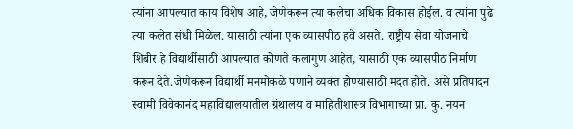त्यांना आपल्यात काय विशेष आहे, जेणेकरून त्या कलेचा अधिक विकास होईल. व त्यांना पुढे त्या कलेत संधी मिळेल. यासाठी त्यांना एक व्यासपीठ हवे असते. राष्ट्रीय सेवा योजनाचे शिबीर हे विद्यार्थीसाठी आपल्यात कोणते कलागुण आहेत, यासाठी एक व्यासपीठ निर्माण करून देते.जेणेकरून विद्यार्थी मनमोकळे पणाने व्यक्त होण्यासाठी मदत होते. असे प्रतिपादन स्वामी विवेकानंद महाविद्यालयातील ग्रंथालय व माहितीशास्त्र विभागाच्या प्रा. कु. नयन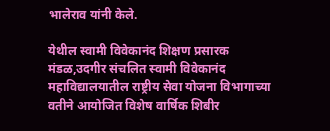भालेराव यांनी केले.

येथील स्वामी विवेकानंद शिक्षण प्रसारक मंडळ,उदगीर संचलित स्वामी विवेकानंद महाविद्यालयातील राष्ट्रीय सेवा योजना विभागाच्या वतीने आयोजित विशेष वार्षिक शिबीर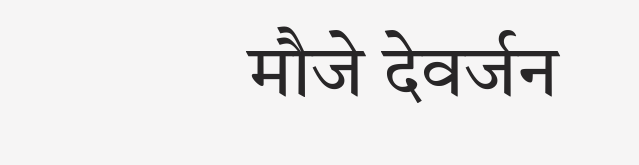मौजे देवर्जन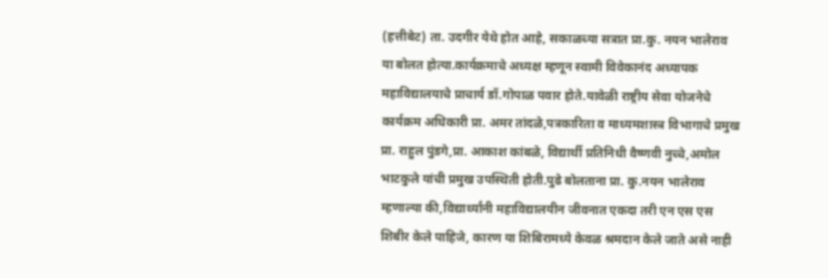(हत्तीबेट) ता. उदगीर येथे होत आहे, सकाळच्या सत्रात प्रा.कु. नयन भालेराव या बोलत होत्या.कार्यक्रमाचे अध्यक्ष म्हणून स्वामी विवेकानंद अध्यापक महाविद्यालयाचे प्राचार्य डॉ.गोपाळ पवार होते.यावेळी राष्ट्रीय सेवा योजनेचे कार्यक्रम अधिकारी प्रा. अमर तांदळे,पत्रकारिता व माध्यमशास्त्र विभागाचे प्रमुख प्रा. राहुल पुंडगे,प्रा. आकाश कांबळे, विद्यार्थी प्रतिनिधी वैष्णवी नुच्चे,अमोल भाटकुले यांची प्रमुख उपस्थिती होती.पुढे बोलताना प्रा. कु.नयन भालेराव म्हणाल्या की,विद्यार्थ्यांनी महाविद्यालयीन जीवनात एकदा तरी एन एस एस शिबीर केले पाहिजे, कारण या शिबिरामध्ये केवळ श्रमदान केले जाते असे नाही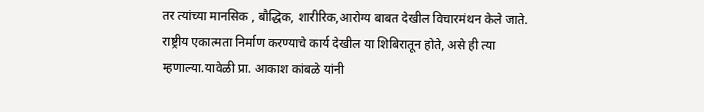तर त्यांच्या मानसिक , बौद्धिक, शारीरिक,आरोग्य बाबत देखील विचारमंथन केले जाते. राष्ट्रीय एकात्मता निर्माण करण्याचे कार्य देखील या शिबिरातून होते, असे ही त्या म्हणाल्या.यावेळी प्रा. आकाश कांबळे यांनी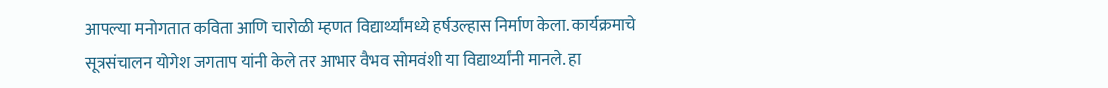आपल्या मनोगतात कविता आणि चारोळी म्हणत विद्यार्थ्यांमध्ये हर्षउल्हास निर्माण केला. कार्यक्रमाचे सूत्रसंचालन योगेश जगताप यांनी केले तर आभार वैभव सोमवंशी या विद्यार्थ्यांनी मानले. हा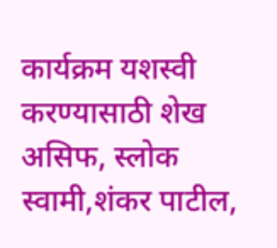कार्यक्रम यशस्वी करण्यासाठी शेख असिफ, स्लोक स्वामी,शंकर पाटील,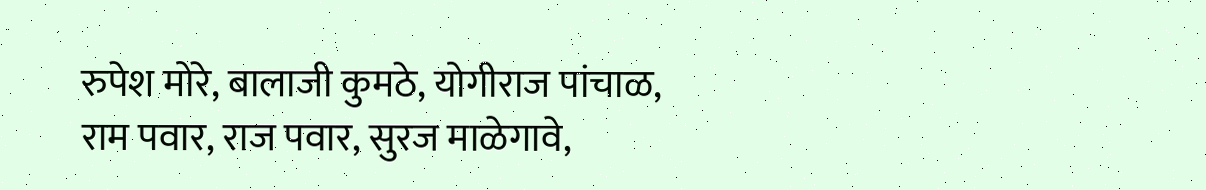रुपेश मोरे, बालाजी कुमठे, योगीराज पांचाळ, राम पवार, राज पवार, सुरज माळेगावे,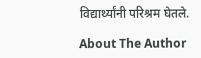विद्यार्थ्यांनी परिश्रम घेतले.

About The Author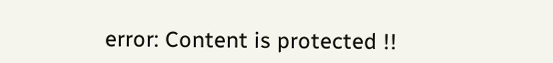error: Content is protected !!